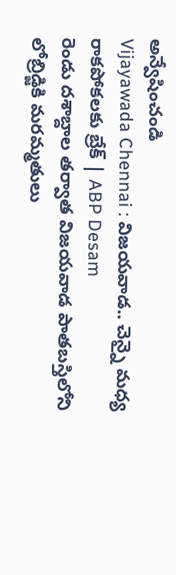అన్వేషించండి
Vijayawada Chennai : విజయవాడ.. చెన్నై మధ్య రాకపోకలకు బ్రేక్ | ABP Desam
రెండు దశాబ్దాల తర్వాత విజయవాడ పాతబస్తిలోని లోబ్రిడ్జికి మరమ్మతులు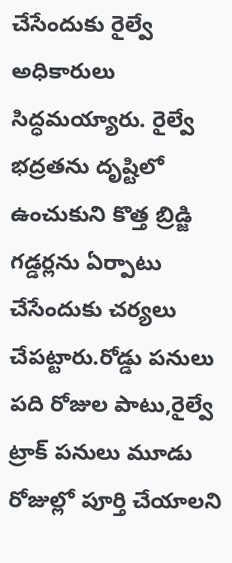చేసేందుకు రైల్వే అధికారులు సిద్ధమయ్యారు. రైల్వే భద్రతను దృష్టిలో ఉంచుకుని కొత్త బ్రిడ్జి గడ్డర్లను ఏర్పాటు చేసేందుకు చర్యలు చేపట్టారు.రోడ్డు పనులు పది రోజుల పాటు,రైల్వే ట్రాక్ పనులు మూడు రోజుల్లో పూర్తి చేయాలని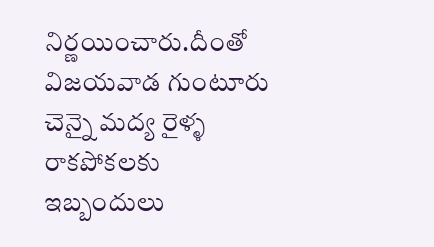నిర్ణయించారు.దీంతో విజయవాడ గుంటూరు చెన్నై మద్య రైళ్ళ రాకపోకలకు ఇబ్బందులు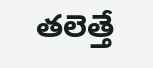తలెత్తే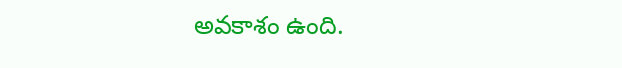అవకాశం ఉంది.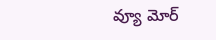వ్యూ మోర్